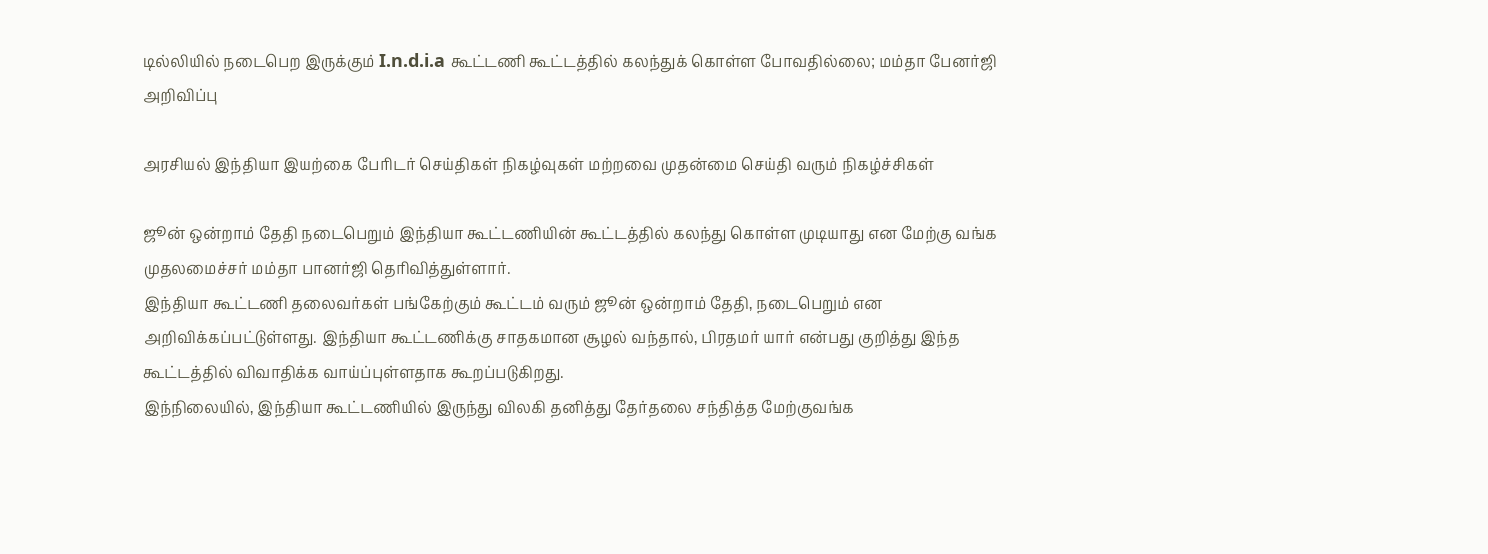டில்லியில் நடைபெற இருக்கும் I.n.d.i.a கூட்டணி கூட்டத்தில் கலந்துக் கொள்ள போவதில்லை; மம்தா பேனர்ஜி அறிவிப்பு

அரசியல் இந்தியா இயற்கை பேரிடர் செய்திகள் நிகழ்வுகள் மற்றவை முதன்மை செய்தி வரும் நிகழ்ச்சிகள்

ஜூன் ஒன்றாம் தேதி நடைபெறும் இந்தியா கூட்டணியின் கூட்டத்தில் கலந்து கொள்ள முடியாது என மேற்கு வங்க முதலமைச்சர் மம்தா பானர்ஜி தெரிவித்துள்ளார்.
இந்தியா கூட்டணி தலைவர்கள் பங்கேற்கும் கூட்டம் வரும் ஜூன் ஒன்றாம் தேதி, நடைபெறும் என அறிவிக்கப்பட்டுள்ளது. இந்தியா கூட்டணிக்கு சாதகமான சூழல் வந்தால், பிரதமர் யார் என்பது குறித்து இந்த கூட்டத்தில் விவாதிக்க வாய்ப்புள்ளதாக கூறப்படுகிறது.
இந்நிலையில், இந்தியா கூட்டணியில் இருந்து விலகி தனித்து தேர்தலை சந்தித்த மேற்குவங்க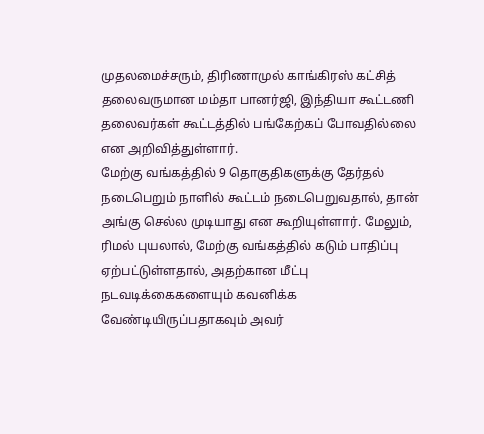முதலமைச்சரும், திரிணாமுல் காங்கிரஸ் கட்சித் தலைவருமான மம்தா பானர்ஜி, இந்தியா கூட்டணி தலைவர்கள் கூட்டத்தில் பங்கேற்கப் போவதில்லை என அறிவித்துள்ளார்.
மேற்கு வங்கத்தில் 9 தொகுதிகளுக்கு தேர்தல் நடைபெறும் நாளில் கூட்டம் நடைபெறுவதால், தான் அங்கு செல்ல முடியாது என கூறியுள்ளார். மேலும், ரிமல் புயலால், மேற்கு வங்கத்தில் கடும் பாதிப்பு ஏற்பட்டுள்ளதால், அதற்கான மீட்பு நடவடிக்கைகளையும் கவனிக்க வேண்டியிருப்பதாகவும் அவர்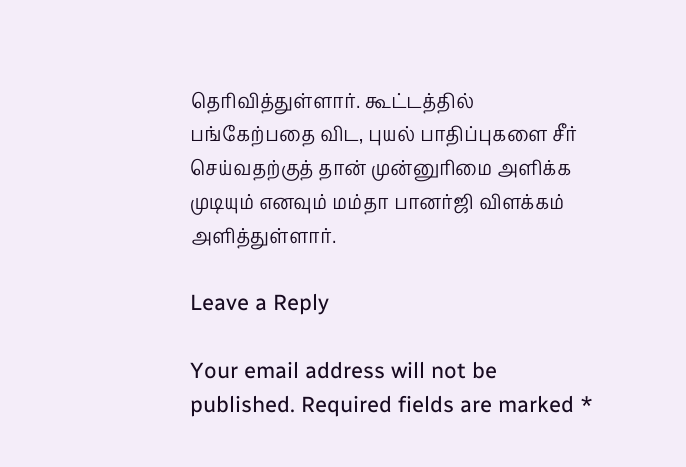தெரிவித்துள்ளார். கூட்டத்தில் பங்கேற்பதை விட, புயல் பாதிப்புகளை சீர் செய்வதற்குத் தான் முன்னுரிமை அளிக்க முடியும் எனவும் மம்தா பானர்ஜி விளக்கம் அளித்துள்ளார்.

Leave a Reply

Your email address will not be published. Required fields are marked *